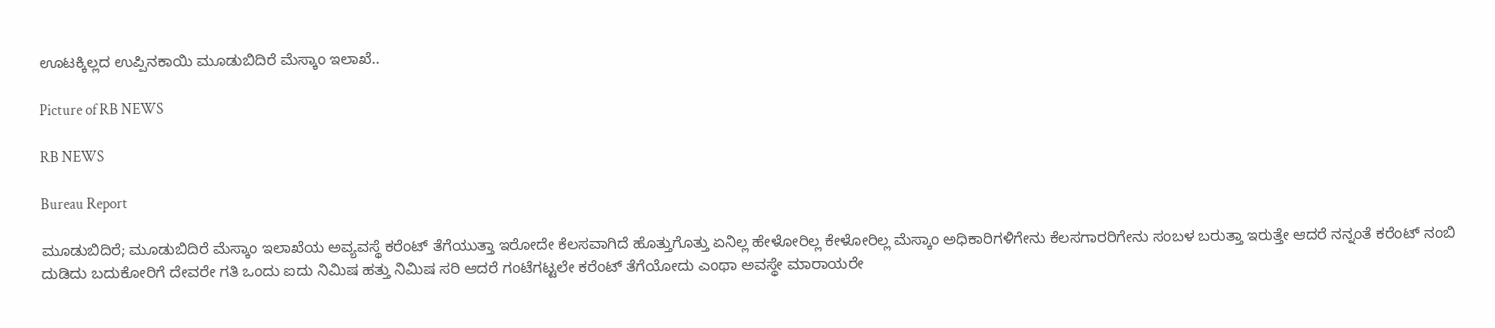ಊಟಕ್ಕಿಲ್ಲದ ಉಪ್ಪಿನಕಾಯಿ ಮೂಡುಬಿದಿರೆ ಮೆಸ್ಕಾಂ ಇಲಾಖೆ..

Picture of RB NEWS

RB NEWS

Bureau Report

ಮೂಡುಬಿದಿರೆ; ಮೂಡುಬಿದಿರೆ ಮೆಸ್ಕಾಂ ಇಲಾಖೆಯ ಅವ್ಯವಸ್ಥೆ ಕರೆಂಟ್ ತೆಗೆಯುತ್ತಾ ಇರೋದೇ ಕೆಲಸವಾಗಿದೆ ಹೊತ್ತುಗೊತ್ತು ಏನಿಲ್ಲ ಹೇಳೋರಿಲ್ಲ ಕೇಳೋರಿಲ್ಲ ಮೆಸ್ಕಾಂ ಅಧಿಕಾರಿಗಳಿಗೇನು ಕೆಲಸಗಾರರಿಗೇನು ಸಂಬಳ ಬರುತ್ತಾ ಇರುತ್ತೇ ಆದರೆ ನನ್ನಂತೆ ಕರೆಂಟ್ ನಂಬಿ ದುಡಿದು ಬದುಕೋರಿಗೆ ದೇವರೇ ಗತಿ ಒಂದು ಐದು ನಿಮಿಷ ಹತ್ತು ನಿಮಿಷ ಸರಿ ಆದರೆ ಗಂಟೆಗಟ್ಟಲೇ ಕರೆಂಟ್ ತೆಗೆಯೋದು ಎಂಥಾ ಅವಸ್ಥೇ ಮಾರಾಯರೇ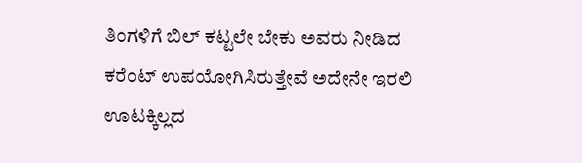ತಿಂಗಳಿಗೆ ಬಿಲ್ ಕಟ್ಟಲೇ ಬೇಕು ಅವರು ನೀಡಿದ ಕರೆಂಟ್ ಉಪಯೋಗಿಸಿರುತ್ತೇವೆ ಅದೇನೇ ಇರಲಿ ಊಟಕ್ಕಿಲ್ಲದ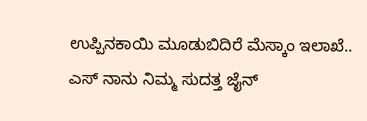ಉಪ್ಪಿನಕಾಯಿ ಮೂಡುಬಿದಿರೆ ಮೆಸ್ಕಾಂ ಇಲಾಖೆ..
ಎಸ್ ನಾನು ನಿಮ್ಮ ಸುದತ್ತ ಜೈನ್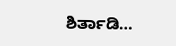ಶಿರ್ತಾಡಿ…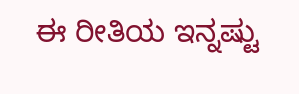ಈ ರೀತಿಯ ಇನ್ನಷ್ಟು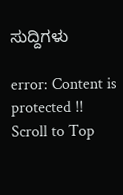ಸುದ್ದಿಗಳು

error: Content is protected !!
Scroll to Top